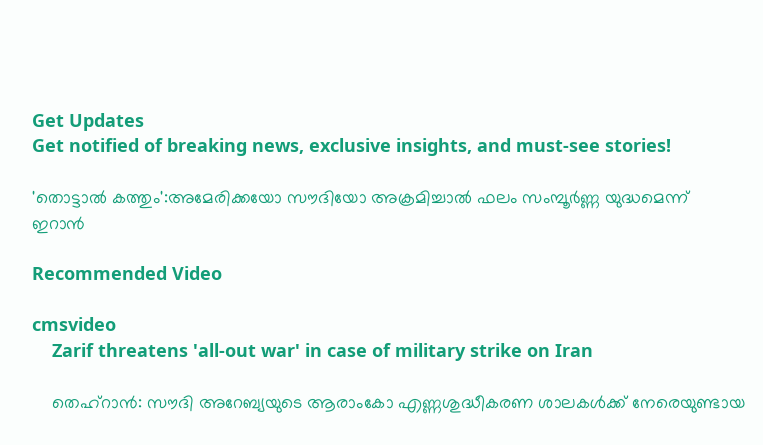Get Updates
Get notified of breaking news, exclusive insights, and must-see stories!

'തൊട്ടാല്‍ കത്തും':അമേരിക്കയോ സൗദിയോ അക്രമിച്ചാല്‍ ഫലം സംമ്പൂര്‍ണ്ണ യുദ്ധമെന്ന് ഇറാന്‍

Recommended Video

cmsvideo
    Zarif threatens 'all-out war' in case of military strike on Iran

    തെഹ്റാന്‍: സൗദി അറേബ്യയുടെ ആരാംകോ എണ്ണശുദ്ധീകരണ ശാലകള്‍ക്ക് നേരെയുണ്ടായ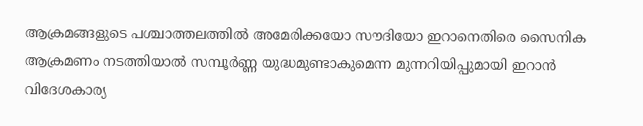ആക്രമങ്ങളുടെ പശ്ചാത്തലത്തില്‍ അമേരിക്കയോ സൗദിയോ ഇറാനെതിരെ സൈനിക ആക്രമണം നടത്തിയാല്‍ സമ്പൂര്‍ണ്ണ യുദ്ധമുണ്ടാകുമെന്ന മുന്നറിയിപ്പുമായി ഇറാന്‍ വിദേശകാര്യ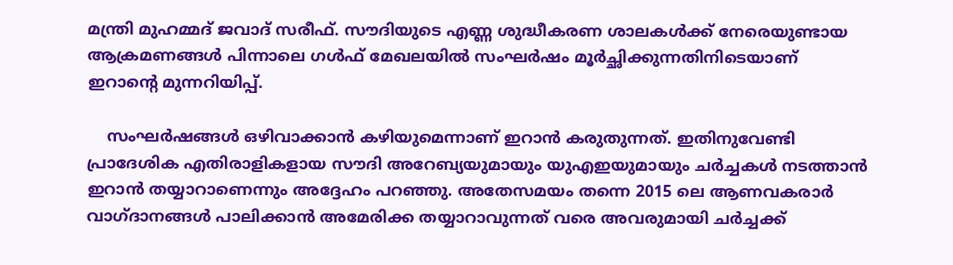മന്ത്രി മുഹമ്മദ് ജവാദ് സരീഫ്. സൗദിയുടെ എണ്ണ ശുദ്ധീകരണ ശാലകള്‍ക്ക് നേരെയുണ്ടായ ആക്രമണങ്ങള്‍ പിന്നാലെ ഗള്‍ഫ് മേഖലയില്‍ സംഘര്‍ഷം മൂര്‍ച്ഛിക്കുന്നതിനിടെയാണ് ഇറാന്‍റെ മുന്നറിയിപ്പ്.

    സംഘര്‍ഷങ്ങള്‍ ഒഴിവാക്കാന്‍ കഴിയുമെന്നാണ് ഇറാന്‍ കരുതുന്നത്. ഇതിനുവേണ്ടി പ്രാദേശിക എതിരാളികളായ സൗദി അറേബ്യയുമായും യുഎഇയുമായും ചര്‍ച്ചകള്‍ നടത്താന്‍ ഇറാന്‍ തയ്യാറാണെന്നും അദ്ദേഹം പറഞ്ഞു. അതേസമയം തന്നെ 2015 ലെ ആണവകരാര്‍ വാഗ്ദാനങ്ങള്‍ പാലിക്കാന്‍ അമേരിക്ക തയ്യാറാവുന്നത് വരെ അവരുമായി ചര്‍ച്ചക്ക്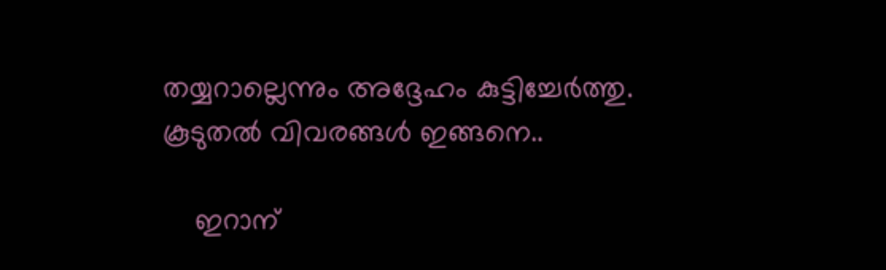തയ്യറാല്ലെന്നും അദ്ദേഹം കുട്ടിച്ചേര്‍ത്തു. കൂടുതല്‍ വിവരങ്ങള്‍ ഇങ്ങനെ..

    ഇറാന്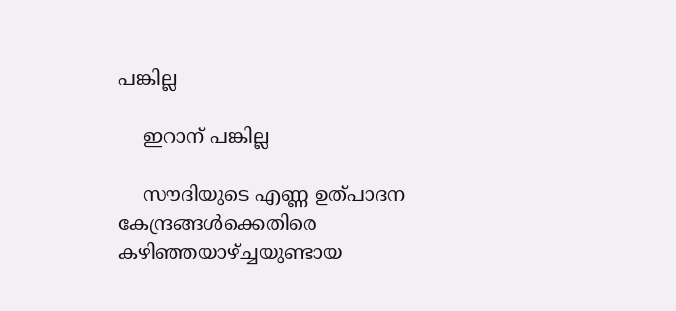പങ്കില്ല

    ഇറാന് പങ്കില്ല

    സൗദിയുടെ എണ്ണ ഉത്പാദന കേന്ദ്രങ്ങള്‍ക്കെതിരെ കഴിഞ്ഞയാഴ്ച്ചയുണ്ടായ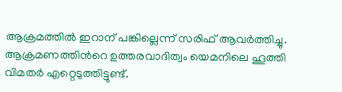ആക്രമത്തില്‍ ഇറാന് പങ്കില്ലെന്ന് സരിഫ് ആവര്‍ത്തിച്ചു. ആക്രമണത്തിന്‍റെ ഉത്തരവാദിത്വം യെമനിലെ ഹൂത്തി വിമതര്‍ എറ്റെടുത്തിട്ടുണ്ട്.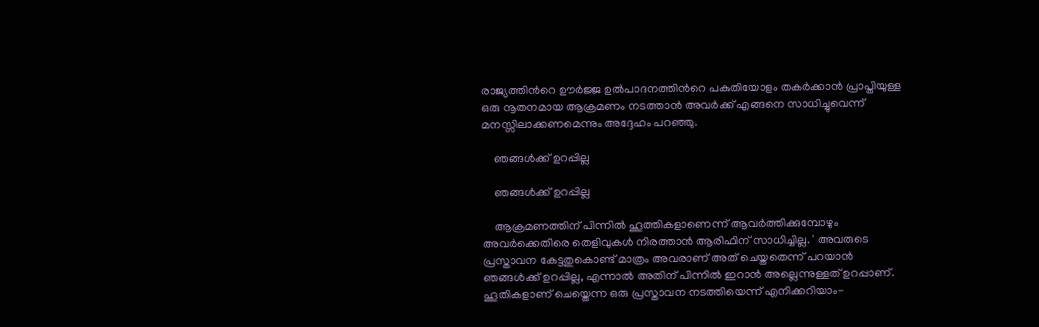രാജ്യത്തിന്‍റെ ഊര്‍ജ്ജ ഉല്‍പാദനത്തിന്‍റെ പകുതിയോളം തകര്‍ക്കാന്‍ പ്രാപ്തിയുള്ള ഒരു നൂതനമായ ആക്രമണം നടത്താന്‍ അവര്‍ക്ക് എങ്ങനെ സാധിച്ചുവെന്ന് മനസ്സിലാക്കണമെന്നും അദ്ദേഹം പറഞ്ഞു.

    ഞങ്ങള്‍ക്ക് ഉറപ്പില്ല

    ഞങ്ങള്‍ക്ക് ഉറപ്പില്ല

    ആക്രമണത്തിന് പിന്നില്‍ ഹൂത്തികളാണെന്ന് ആവര്‍ത്തിക്കുമ്പോഴും അവര്‍ക്കെതിരെ തെളിവുകള്‍ നിരത്താന്‍ ആരിഫിന് സാധിച്ചില്ല. ' അവരുടെ പ്രസ്താവന കേട്ടതുകൊണ്ട് മാത്രം അവരാണ് അത് ചെയ്തതെന്ന് പറയാന്‍ ഞങ്ങള്‍ക്ക് ഉറപ്പില്ല, എന്നാല്‍ അതിന് പിന്നില്‍ ഇറാന്‍ അല്ലെന്നുള്ളത് ഉറപ്പാണ്. ഹൂതികളാണ് ചെയ്തെന്ന ഒരു പ്രസ്താവന നടത്തിയെന്ന് എനിക്കറിയാം-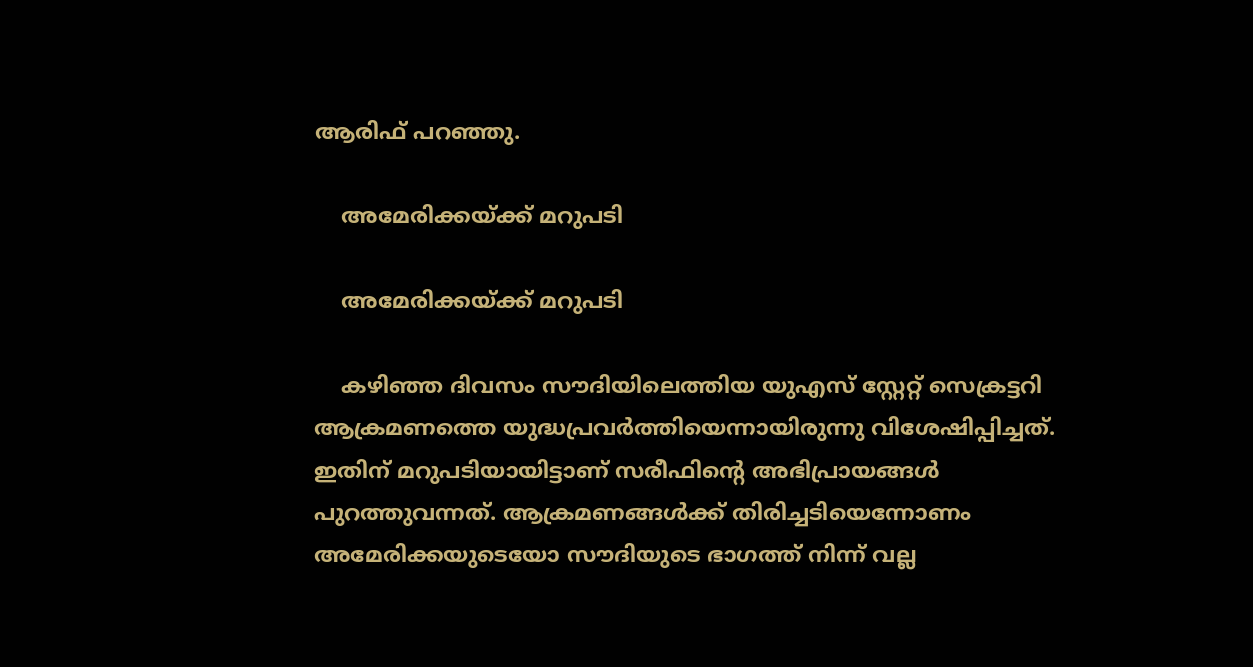ആരിഫ് പറഞ്ഞു.

    അമേരിക്കയ്ക്ക് മറുപടി

    അമേരിക്കയ്ക്ക് മറുപടി

    കഴിഞ്ഞ ദിവസം സൗദിയിലെത്തിയ യുഎസ് സ്റ്റേറ്റ് സെക്രട്ടറി ആക്രമണത്തെ യുദ്ധപ്രവര്‍ത്തിയെന്നായിരുന്നു വിശേഷിപ്പിച്ചത്. ഇതിന് മറുപടിയായിട്ടാണ് സരീഫിന്‍റെ അഭിപ്രായങ്ങള്‍ പുറത്തുവന്നത്. ആക്രമണങ്ങള്‍ക്ക് തിരിച്ചടിയെന്നോണം അമേരിക്കയുടെയോ സൗദിയുടെ ഭാഗത്ത് നിന്ന് വല്ല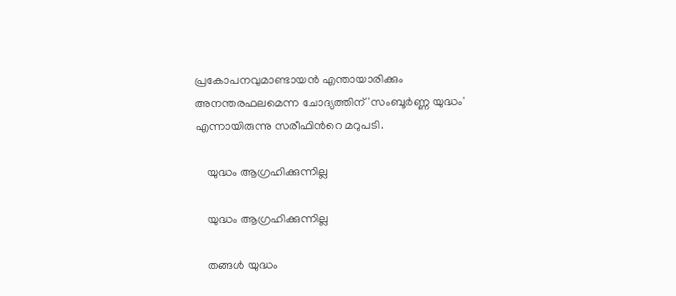പ്രകോപനവുമാണ്ടായന്‍ എന്തായാരിക്കും അനന്തരഫലമെന്ന ചോദ്യത്തിന് 'സംബൂര്‍ണ്ണ യുദ്ധം' എന്നായിരുന്നു സരീഫിന്‍റെ മറുപടി.

    യുദ്ധം ആഗ്രഹിക്കുന്നില്ല

    യുദ്ധം ആഗ്രഹിക്കുന്നില്ല

    തങ്ങള്‍ യുദ്ധം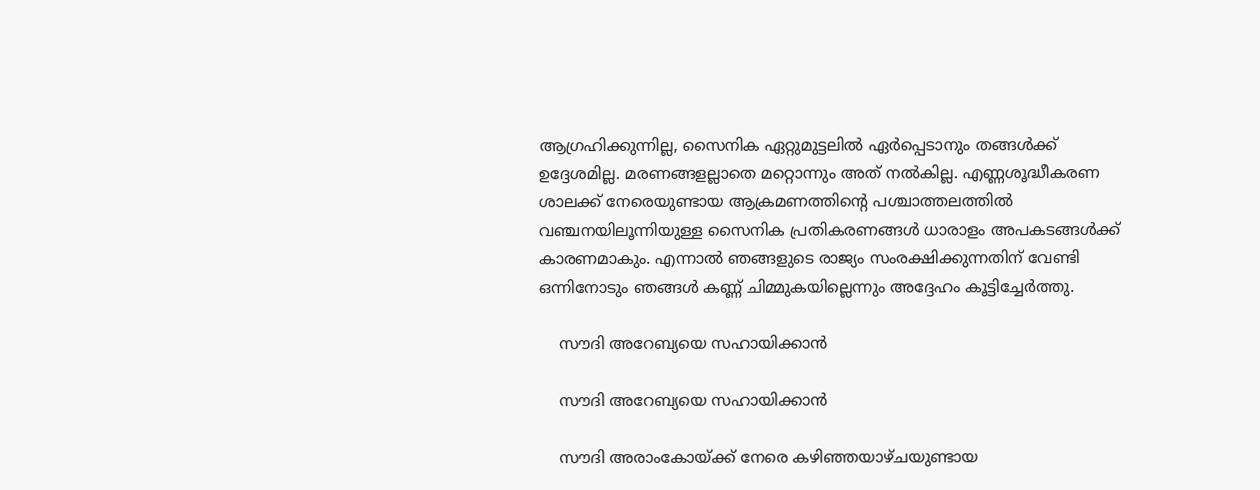ആഗ്രഹിക്കുന്നില്ല, സൈനിക ഏറ്റുമുട്ടലില്‍ ഏര്‍പ്പെടാനും തങ്ങള്‍ക്ക് ഉദ്ദേശമില്ല. മരണങ്ങളല്ലാതെ മറ്റൊന്നും അത് നല്‍കില്ല. എണ്ണശൂദ്ധീകരണ ശാലക്ക് നേരെയുണ്ടായ ആക്രമണത്തിന്‍റെ പശ്ചാത്തലത്തില്‍ വഞ്ചനയിലൂന്നിയുള്ള സൈനിക പ്രതികരണങ്ങള്‍ ധാരാളം അപകടങ്ങള്‍ക്ക് കാരണമാകും. എന്നാല്‍ ഞങ്ങളുടെ രാജ്യം സംരക്ഷിക്കുന്നതിന് വേണ്ടി ഒന്നിനോടും ഞങ്ങള്‍ കണ്ണ് ചിമ്മുകയില്ലെന്നും അദ്ദേഹം കൂട്ടിച്ചേര്‍ത്തു.

    സൗദി അറേബ്യയെ സഹായിക്കാന്‍

    സൗദി അറേബ്യയെ സഹായിക്കാന്‍

    സൗദി അരാംകോയ്ക്ക് നേരെ കഴിഞ്ഞയാഴ്ചയുണ്ടായ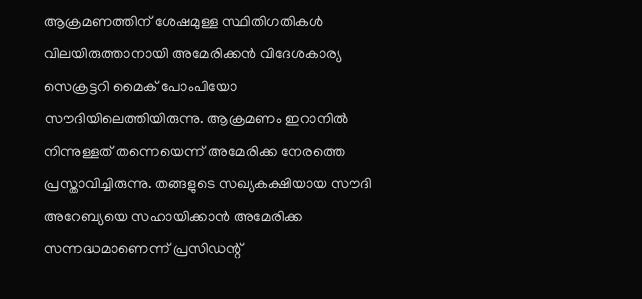ആക്രമണത്തിന് ശേഷമുള്ള സ്ഥിതിഗതികള്‍ വിലയിരുത്താനായി അമേരിക്കന്‍ വിദേശകാര്യ സെക്രട്ടറി മൈക് പോംപിയോ സൗദിയിലെത്തിയിരുന്നു. ആക്രമണം ഇറാനില്‍ നിന്നുള്ളത് തന്നെയെന്ന് അമേരിക്ക നേരത്തെ പ്രസ്താവിച്ചിരുന്നു. തങ്ങളുടെ സഖ്യകക്ഷിയായ സൗദി അറേബ്യയെ സഹായിക്കാന്‍ അമേരിക്ക സന്നദ്ധമാണെന്ന് പ്രസിഡന്റ്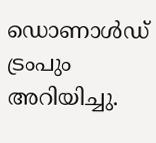ഡൊണാള്‍ഡ് ട്രംപും അറിയിച്ചു.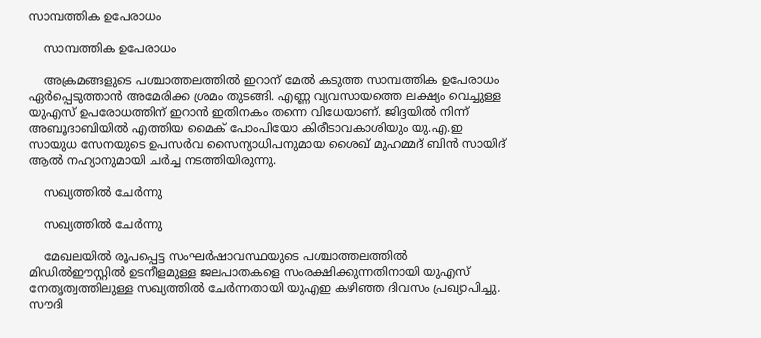സാമ്പത്തിക ഉപേരാധം

    സാമ്പത്തിക ഉപേരാധം

    അക്രമങ്ങളുടെ പശ്ചാത്തലത്തില്‍ ഇറാന് മേൽ കടുത്ത സാമ്പത്തിക ഉപേരാധം ഏർപ്പെടുത്താൻ അമേരിക്ക ശ്രമം തുടങ്ങി. എണ്ണ വ്യവസായത്തെ ലക്ഷ്യം വെച്ചുള്ള യുഎസ് ഉപരോധത്തിന് ഇറാന്‍ ഇതിനകം തന്നെ വിധേയാണ്. ജിദ്ദയില്‍ നിന്ന് അബൂദാബിയില്‍ എത്തിയ മൈക് പോംപിയോ കിരീടാവകാശിയും യു.എ.ഇ സായുധ സേനയുടെ ഉപസർവ സൈന്യാധിപനുമായ ശൈഖ് മുഹമ്മദ് ബിൻ സായിദ് ആൽ നഹ്യാനുമായി ചർച്ച നടത്തിയിരുന്നു.

    സഖ്യത്തില്‍ ചേര്‍ന്നു

    സഖ്യത്തില്‍ ചേര്‍ന്നു

    മേഖലയില്‍ രൂപപ്പെട്ട സംഘര്‍ഷാവസ്ഥയുടെ പശ്ചാത്തലത്തില്‍ മിഡില്‍ഈസ്റ്റില്‍ ഉടനീളമുള്ള ജലപാതകളെ സംരക്ഷിക്കുന്നതിനായി യുഎസ് നേതൃത്വത്തിലുള്ള സഖ്യത്തില്‍ ചേര്‍ന്നതായി യുഎഇ കഴിഞ്ഞ ദിവസം പ്രഖ്യാപിച്ചു. സൗദി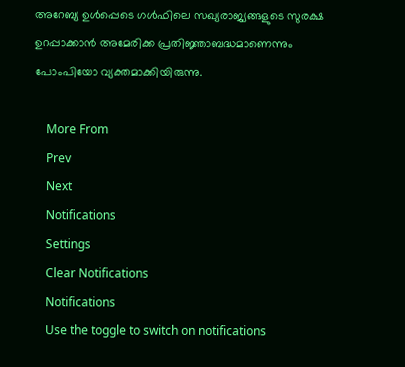അറേബ്യ ഉൾപ്പെടെ ഗൾഫിലെ സഖ്യരാജ്യങ്ങളുടെ സുരക്ഷ ഉറപ്പാക്കാൻ അമേരിക്ക പ്രതിജ്ഞാബദ്ധമാണെന്നും പോംപിയോ വ്യക്തമാക്കിയിരുന്നു.

    More From
    Prev
    Next
    Notifications
    Settings
    Clear Notifications
    Notifications
    Use the toggle to switch on notifications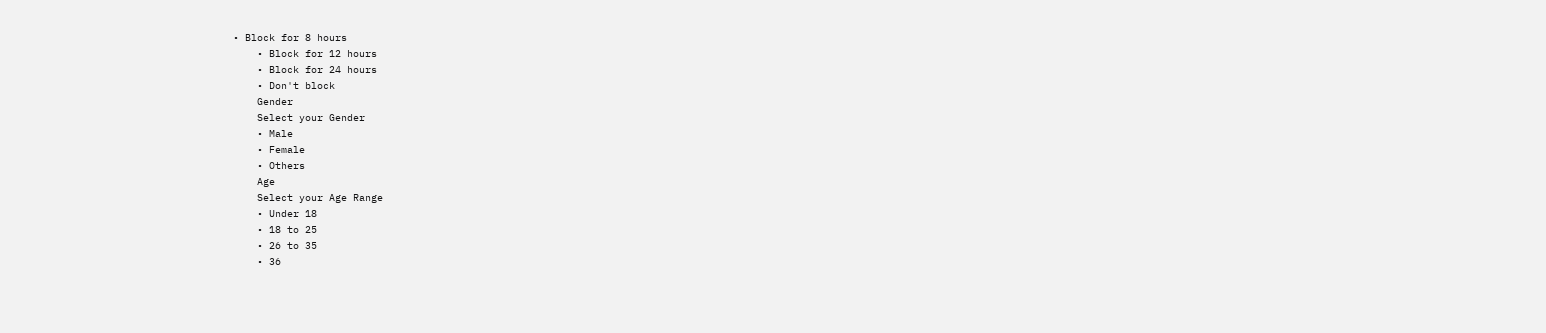• Block for 8 hours
    • Block for 12 hours
    • Block for 24 hours
    • Don't block
    Gender
    Select your Gender
    • Male
    • Female
    • Others
    Age
    Select your Age Range
    • Under 18
    • 18 to 25
    • 26 to 35
    • 36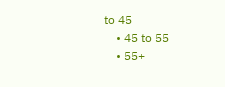to 45
    • 45 to 55
    • 55+